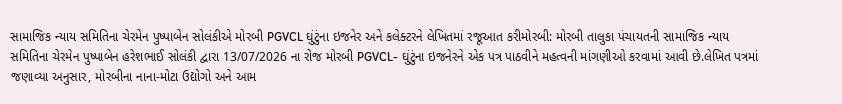સામાજિક ન્યાય સમિતિના ચેરમેન પુષ્પાબેન સોલંકીએ મોરબી PGVCL ઘુંટુંના ઇજનેર અને કલેક્ટરને લેખિતમાં રજૂઆત કરીમોરબી: મોરબી તાલુકા પંચાયતની સામાજિક ન્યાય સમિતિના ચેરમેન પુષ્પાબેન હરેશભાઈ સોલંકી દ્વારા 13/07/2026 ના રોજ મોરબી PGVCL- ઘુંટુંના ઇજનેરને એક પત્ર પાઠવીને મહત્વની માંગણીઓ કરવામાં આવી છે.લેખિત પત્રમાં જણાવ્યા અનુસાર, મોરબીના નાના-મોટા ઉદ્યોગો અને આમ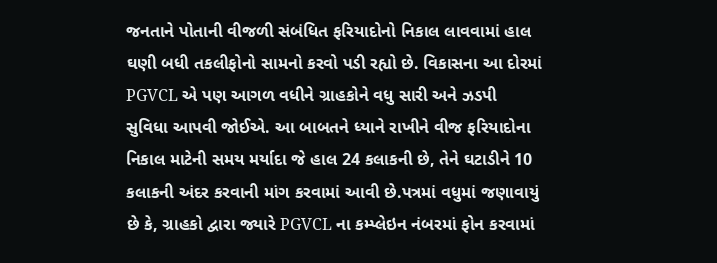જનતાને પોતાની વીજળી સંબંધિત ફરિયાદોનો નિકાલ લાવવામાં હાલ ઘણી બધી તકલીફોનો સામનો કરવો પડી રહ્યો છે. વિકાસના આ દોરમાં PGVCL એ પણ આગળ વધીને ગ્રાહકોને વધુ સારી અને ઝડપી સુવિધા આપવી જોઈએ. આ બાબતને ધ્યાને રાખીને વીજ ફરિયાદોના નિકાલ માટેની સમય મર્યાદા જે હાલ 24 કલાકની છે, તેને ઘટાડીને 10 કલાકની અંદર કરવાની માંગ કરવામાં આવી છે.પત્રમાં વધુમાં જણાવાયું છે કે, ગ્રાહકો દ્વારા જ્યારે PGVCL ના કમ્પ્લેઇન નંબરમાં ફોન કરવામાં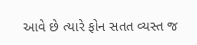આવે છે ત્યારે ફોન સતત વ્યસ્ત જ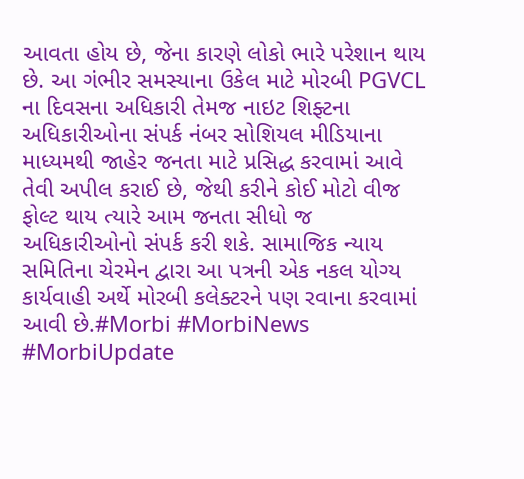આવતા હોય છે, જેના કારણે લોકો ભારે પરેશાન થાય છે. આ ગંભીર સમસ્યાના ઉકેલ માટે મોરબી PGVCL ના દિવસના અધિકારી તેમજ નાઇટ શિફ્ટના અધિકારીઓના સંપર્ક નંબર સોશિયલ મીડિયાના માધ્યમથી જાહેર જનતા માટે પ્રસિદ્ધ કરવામાં આવે તેવી અપીલ કરાઈ છે, જેથી કરીને કોઈ મોટો વીજ ફોલ્ટ થાય ત્યારે આમ જનતા સીધો જ અધિકારીઓનો સંપર્ક કરી શકે. સામાજિક ન્યાય સમિતિના ચેરમેન દ્વારા આ પત્રની એક નકલ યોગ્ય કાર્યવાહી અર્થે મોરબી કલેક્ટરને પણ રવાના કરવામાં આવી છે.#Morbi #MorbiNews #MorbiUpdate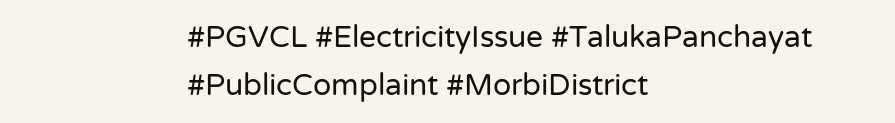#PGVCL #ElectricityIssue #TalukaPanchayat #PublicComplaint #MorbiDistrict